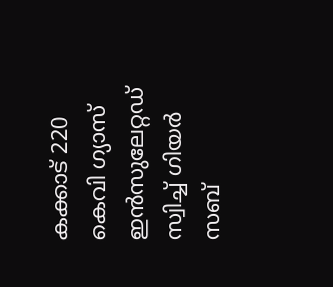കക്കാട് 220 കെവി ഗ്യാസ് ഇന്‍സുലേറ്റഡ് സ്വിച്ച് ഗിയര്‍ സബ്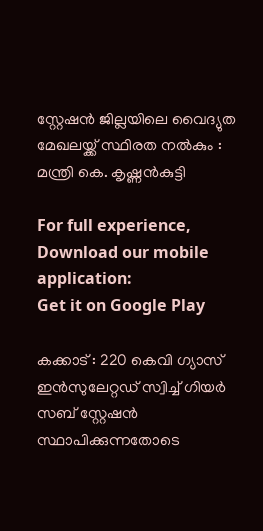സ്റ്റേഷന്‍ ജില്ലയിലെ വൈദ്യുത മേഖലയ്ക്ക് സ്ഥിരത നല്‍കും : മന്ത്രി കെ. കൃഷ്ണന്‍കുട്ടി

For full experience, Download our mobile application:
Get it on Google Play

കക്കാട് : 220 കെവി ഗ്യാസ് ഇന്‍സുലേറ്റഡ് സ്വിച്ച് ഗിയര്‍ സബ് സ്റ്റേഷന്‍ സ്ഥാപിക്കുന്നതോടെ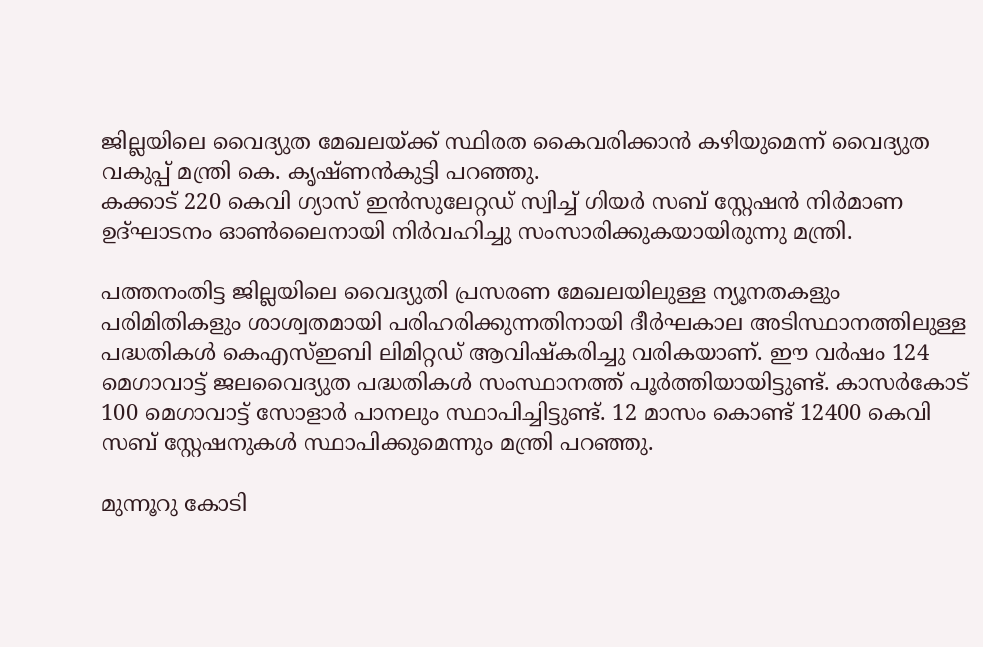ജില്ലയിലെ വൈദ്യുത മേഖലയ്ക്ക് സ്ഥിരത കൈവരിക്കാന്‍ കഴിയുമെന്ന് വൈദ്യുത വകുപ്പ് മന്ത്രി കെ. കൃഷ്ണന്‍കുട്ടി പറഞ്ഞു.
കക്കാട് 220 കെവി ഗ്യാസ് ഇന്‍സുലേറ്റഡ് സ്വിച്ച് ഗിയര്‍ സബ് സ്റ്റേഷന്‍ നിര്‍മാണ ഉദ്ഘാടനം ഓണ്‍ലൈനായി നിര്‍വഹിച്ചു സംസാരിക്കുകയായിരുന്നു മന്ത്രി.

പത്തനംതിട്ട ജില്ലയിലെ വൈദ്യുതി പ്രസരണ മേഖലയിലുള്ള ന്യൂനതകളും പരിമിതികളും ശാശ്വതമായി പരിഹരിക്കുന്നതിനായി ദീര്‍ഘകാല അടിസ്ഥാനത്തിലുള്ള പദ്ധതികള്‍ കെഎസ്ഇബി ലിമിറ്റഡ് ആവിഷ്‌കരിച്ചു വരികയാണ്. ഈ വര്‍ഷം 124 മെഗാവാട്ട് ജലവൈദ്യുത പദ്ധതികള്‍ സംസ്ഥാനത്ത് പൂര്‍ത്തിയായിട്ടുണ്ട്. കാസര്‍കോട് 100 മെഗാവാട്ട് സോളാര്‍ പാനലും സ്ഥാപിച്ചിട്ടുണ്ട്. 12 മാസം കൊണ്ട് 12400 കെവി സബ് സ്റ്റേഷനുകള്‍ സ്ഥാപിക്കുമെന്നും മന്ത്രി പറഞ്ഞു.

മുന്നൂറു കോടി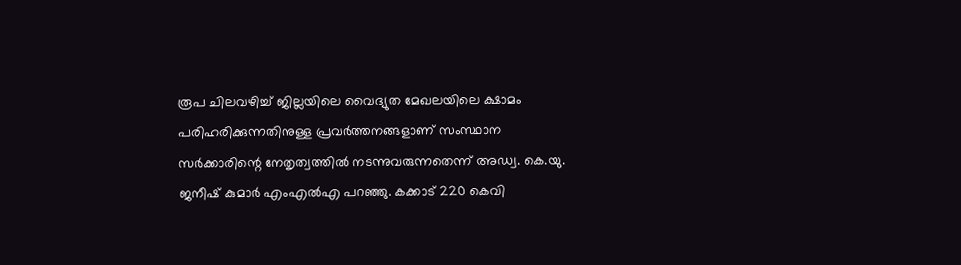രൂപ ചിലവഴിച്ച് ജില്ലയിലെ വൈദ്യുത മേഖലയിലെ ക്ഷാമം പരിഹരിക്കുന്നതിനുള്ള പ്രവര്‍ത്തനങ്ങളാണ് സംസ്ഥാന സര്‍ക്കാരിന്റെ നേതൃത്വത്തില്‍ നടന്നുവരുന്നതെന്ന് അഡ്വ. കെ.യു. ജനീഷ് കുമാര്‍ എംഎല്‍എ പറഞ്ഞു. കക്കാട് 220 കെവി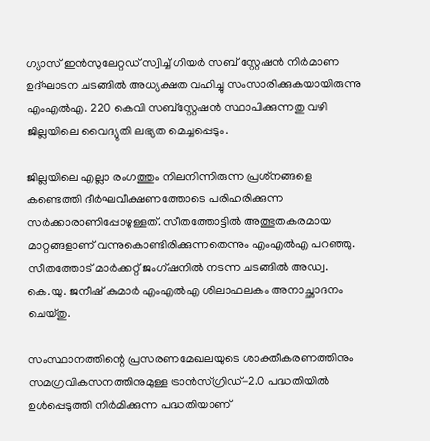ഗ്യാസ് ഇന്‍സുലേറ്റഡ് സ്വിച്ച് ഗിയര്‍ സബ് സ്റ്റേഷന്‍ നിര്‍മാണ ഉദ്ഘാടന ചടങ്ങില്‍ അധ്യക്ഷത വഹിച്ചു സംസാരിക്കുകയായിരുന്നു എംഎല്‍എ. 220 കെവി സബ്‌സ്റ്റേഷന്‍ സ്ഥാപിക്കുന്നതു വഴി ജില്ലയിലെ വൈദ്യുതി ലഭ്യത മെച്ചപ്പെടും.

ജില്ലയിലെ എല്ലാ രംഗത്തും നിലനിന്നിരുന്ന പ്രശ്‌നങ്ങളെ കണ്ടെത്തി ദീര്‍ഘവീക്ഷണത്തോടെ പരിഹരിക്കുന്ന സര്‍ക്കാരാണിപ്പോഴുള്ളത്. സീതത്തോട്ടില്‍ അത്ഭുതകരമായ മാറ്റങ്ങളാണ് വന്നുകൊണ്ടിരിക്കുന്നതെന്നും എംഎല്‍എ പറഞ്ഞു. സീതത്തോട് മാര്‍ക്കറ്റ് ജംഗ്ഷനില്‍ നടന്ന ചടങ്ങില്‍ അഡ്വ. കെ.യു. ജനീഷ് കുമാര്‍ എംഎല്‍എ ശിലാഫലകം അനാച്ഛാദനം ചെയ്തു.

സംസ്ഥാനത്തിന്റെ പ്രസരണമേഖലയുടെ ശാക്തീകരണത്തിനും സമഗ്രവികസനത്തിനുമുള്ള ട്രാന്‍സ്ഗ്രിഡ്-2.0 പദ്ധതിയില്‍ ഉള്‍പ്പെടുത്തി നിര്‍മിക്കുന്ന പദ്ധതിയാണ്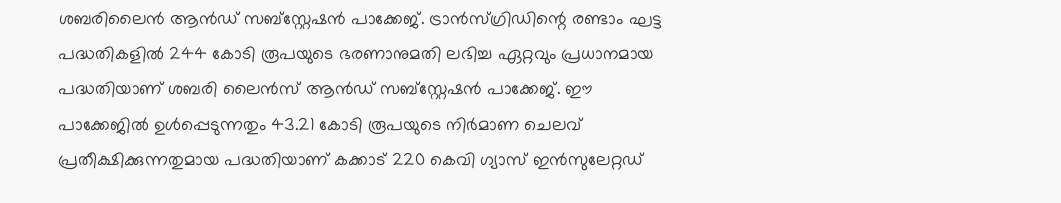ശബരിലൈന്‍ ആന്‍ഡ് സബ്‌സ്റ്റേഷന്‍ പാക്കേജ്. ട്രാന്‍സ്ഗ്രിഡിന്റെ രണ്ടാം ഘട്ട പദ്ധതികളില്‍ 244 കോടി രൂപയുടെ ഭരണാനുമതി ലഭിച്ച ഏറ്റവും പ്രധാനമായ പദ്ധതിയാണ് ശബരി ലൈന്‍സ് ആന്‍ഡ് സബ്‌സ്റ്റേഷന്‍ പാക്കേജ്. ഈ പാക്കേജില്‍ ഉള്‍പ്പെടുന്നതും 43.21 കോടി രൂപയുടെ നിര്‍മാണ ചെലവ് പ്രതീക്ഷിക്കുന്നതുമായ പദ്ധതിയാണ് കക്കാട് 220 കെവി ഗ്യാസ് ഇന്‍സുലേറ്റഡ്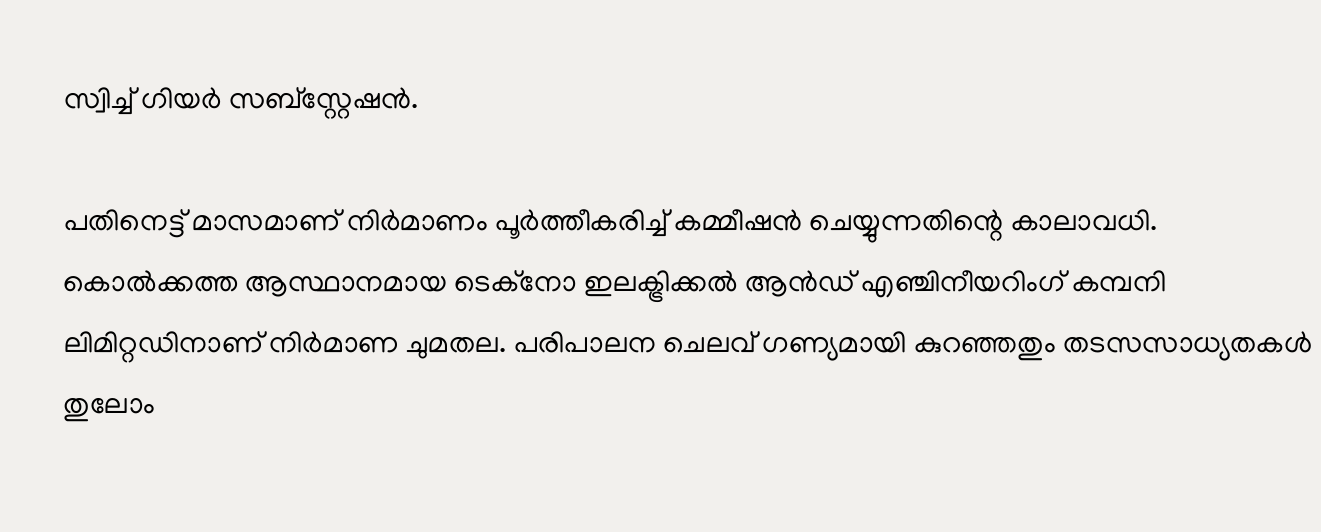സ്വിച്ച് ഗിയര്‍ സബ്‌സ്റ്റേഷന്‍.

പതിനെട്ട് മാസമാണ് നിര്‍മാണം പൂര്‍ത്തീകരിച്ച് കമ്മീഷന്‍ ചെയ്യുന്നതിന്റെ കാലാവധി. കൊല്‍ക്കത്ത ആസ്ഥാനമായ ടെക്‌നോ ഇലക്ട്രിക്കല്‍ ആന്‍ഡ് എഞ്ചിനീയറിംഗ് കമ്പനി ലിമിറ്റഡിനാണ് നിര്‍മാണ ചുമതല. പരിപാലന ചെലവ് ഗണ്യമായി കുറഞ്ഞതും തടസസാധ്യതകള്‍ തുലോം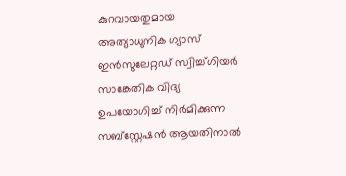കുറവായതുമായ അത്യാധുനിക ഗ്യാസ് ഇന്‍സുലേറ്റഡ് സ്വിച്ച്ഗിയര്‍ സാങ്കേതിക വിദ്യ ഉപയോഗിച്ച് നിര്‍മിക്കുന്ന സബ്‌സ്റ്റേഷന്‍ ആയതിനാല്‍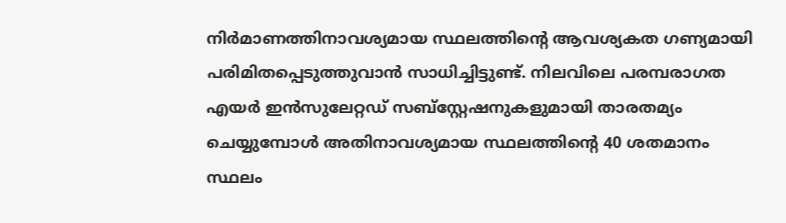നിര്‍മാണത്തിനാവശ്യമായ സ്ഥലത്തിന്റെ ആവശ്യകത ഗണ്യമായി പരിമിതപ്പെടുത്തുവാന്‍ സാധിച്ചിട്ടുണ്ട്. നിലവിലെ പരമ്പരാഗത എയര്‍ ഇന്‍സുലേറ്റഡ് സബ്‌സ്റ്റേഷനുകളുമായി താരതമ്യം ചെയ്യുമ്പോള്‍ അതിനാവശ്യമായ സ്ഥലത്തിന്റെ 40 ശതമാനം സ്ഥലം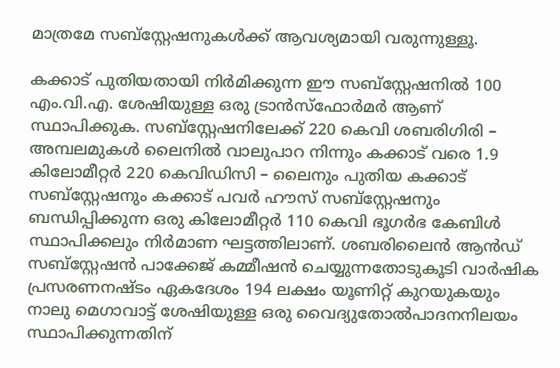മാത്രമേ സബ്‌സ്റ്റേഷനുകള്‍ക്ക് ആവശ്യമായി വരുന്നുള്ളൂ.

കക്കാട് പുതിയതായി നിര്‍മിക്കുന്ന ഈ സബ്‌സ്റ്റേഷനില്‍ 100 എം.വി.എ. ശേഷിയുള്ള ഒരു ട്രാന്‍സ്‌ഫോര്‍മര്‍ ആണ് സ്ഥാപിക്കുക. സബ്‌സ്റ്റേഷനിലേക്ക് 220 കെവി ശബരിഗിരി – അമ്പലമുകള്‍ ലൈനില്‍ വാലുപാറ നിന്നും കക്കാട് വരെ 1.9 കിലോമീറ്റര്‍ 220 കെവിഡിസി – ലൈനും പുതിയ കക്കാട് സബ്‌സ്റ്റേഷനും കക്കാട് പവര്‍ ഹൗസ് സബ്‌സ്റ്റേഷനും ബന്ധിപ്പിക്കുന്ന ഒരു കിലോമീറ്റര്‍ 110 കെവി ഭൂഗര്‍ഭ കേബിള്‍ സ്ഥാപിക്കലും നിര്‍മാണ ഘട്ടത്തിലാണ്. ശബരിലൈന്‍ ആന്‍ഡ് സബ്‌സ്റ്റേഷന്‍ പാക്കേജ് കമ്മീഷന്‍ ചെയ്യുന്നതോടുകൂടി വാര്‍ഷിക പ്രസരണനഷ്ടം ഏകദേശം 194 ലക്ഷം യൂണിറ്റ് കുറയുകയും നാലു മെഗാവാട്ട് ശേഷിയുള്ള ഒരു വൈദ്യുതോല്‍പാദനനിലയം സ്ഥാപിക്കുന്നതിന്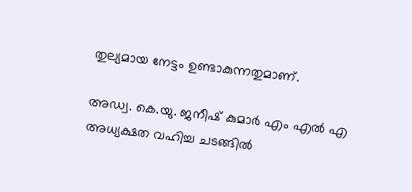തുല്യമായ നേട്ടം ഉണ്ടാകുന്നതുമാണ്.

അഡ്വ. കെ.യു. ജനീഷ് കുമാര്‍ എം എല്‍ എ അധ്യക്ഷത വഹിച്ച ചടങ്ങില്‍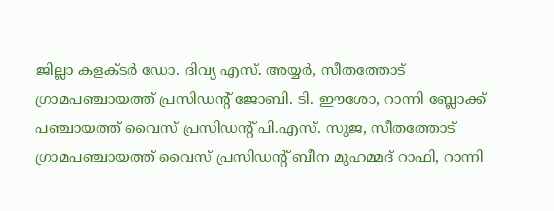ജില്ലാ കളക്ടര്‍ ഡോ. ദിവ്യ എസ്. അയ്യര്‍, സീതത്തോട് ഗ്രാമപഞ്ചായത്ത് പ്രസിഡന്റ് ജോബി. ടി. ഈശോ, റാന്നി ബ്ലോക്ക് പഞ്ചായത്ത് വൈസ് പ്രസിഡന്റ് പി.എസ്. സുജ, സീതത്തോട് ഗ്രാമപഞ്ചായത്ത് വൈസ് പ്രസിഡന്റ് ബീന മുഹമ്മദ് റാഫി, റാന്നി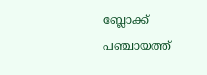ബ്ലോക്ക് പഞ്ചായത്ത്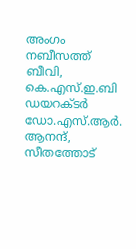അംഗം നബീസത്ത് ബീവി, കെ.എസ്.ഇ.ബി ഡയറക്ടര്‍ ഡോ.എസ്.ആര്‍. ആനന്ദ്, സീതത്തോട്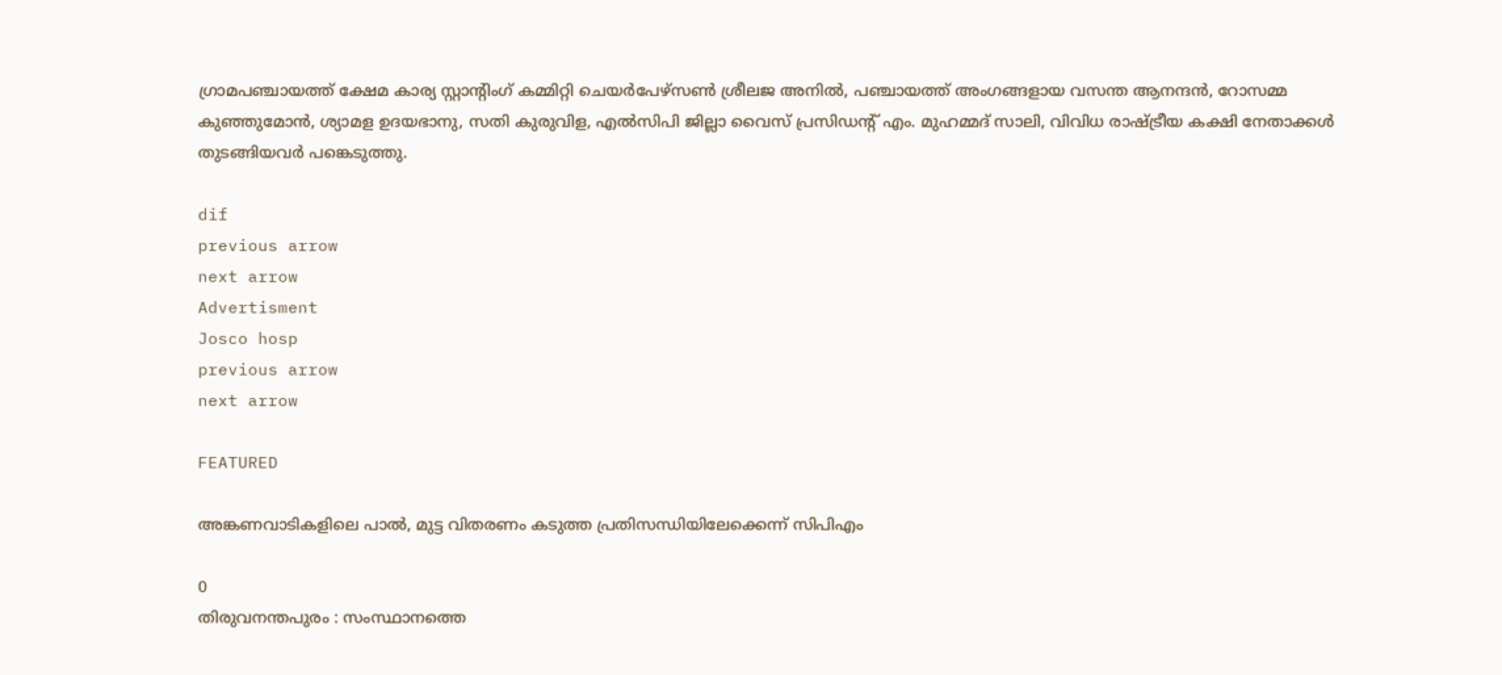ഗ്രാമപഞ്ചായത്ത് ക്ഷേമ കാര്യ സ്റ്റാന്റിംഗ് കമ്മിറ്റി ചെയര്‍പേഴ്‌സണ്‍ ശ്രീലജ അനില്‍, പഞ്ചായത്ത് അംഗങ്ങളായ വസന്ത ആനന്ദന്‍, റോസമ്മ കുഞ്ഞുമോന്‍, ശ്യാമള ഉദയഭാനു, സതി കുരുവിള, എല്‍സിപി ജില്ലാ വൈസ് പ്രസിഡന്റ് എം. മുഹമ്മദ് സാലി, വിവിധ രാഷ്ട്രീയ കക്ഷി നേതാക്കള്‍ തുടങ്ങിയവര്‍ പങ്കെടുത്തു.

dif
previous arrow
next arrow
Advertisment
Josco hosp
previous arrow
next arrow

FEATURED

അങ്കണവാടികളിലെ പാൽ, മുട്ട വിതരണം കടുത്ത പ്രതിസന്ധിയിലേക്കെന്ന് സിപിഎം

0
തിരുവനന്തപുരം : സംസ്ഥാനത്തെ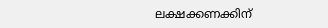ലക്ഷക്കണക്കിന്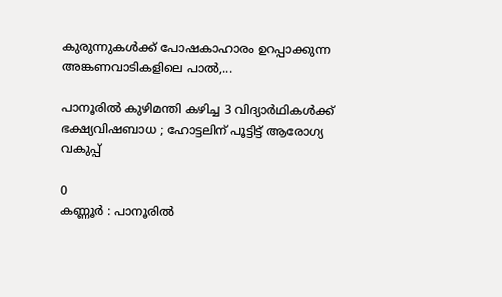കുരുന്നുകൾക്ക് പോഷകാഹാരം ഉറപ്പാക്കുന്ന അങ്കണവാടികളിലെ പാൽ,...

പാനൂരിൽ കുഴിമന്തി കഴിച്ച 3 വിദ്യാർഥികൾക്ക് ഭക്ഷ്യവിഷബാധ ; ഹോട്ടലിന് പൂട്ടിട്ട് ആരോഗ്യ വകുപ്പ്

0
കണ്ണൂർ : പാനൂരിൽ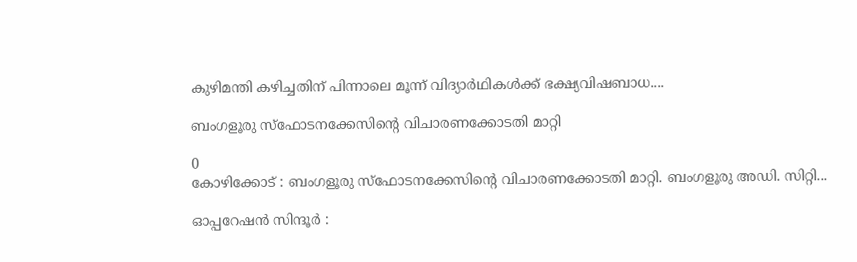കുഴിമന്തി കഴിച്ചതിന് പിന്നാലെ മൂന്ന് വിദ്യാർഥികൾക്ക് ഭക്ഷ്യവിഷബാധ....

ബംഗളൂരു സ്‌ഫോടനക്കേസിൻ്റെ വിചാരണക്കോടതി മാറ്റി

0
കോഴിക്കോട് : ബംഗളൂരു സ്‌ഫോടനക്കേസിൻ്റെ വിചാരണക്കോടതി മാറ്റി. ബംഗളൂരു അഡി. സിറ്റി...

ഓപ്പറേഷൻ സിന്ദൂർ :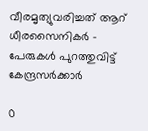വീരമൃത്യുവരിച്ചത് ആറ് ധീരസൈനികർ – പേരുകൾ പുറത്തുവിട്ട് കേന്ദ്രസർക്കാർ

0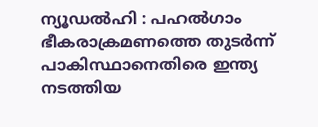ന്യൂഡൽഹി : പഹൽഗാം ഭീകരാക്രമണത്തെ തുടർന്ന് പാകിസ്ഥാനെതിരെ ഇന്ത്യ നടത്തിയ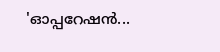'ഓപ്പറേഷൻ...